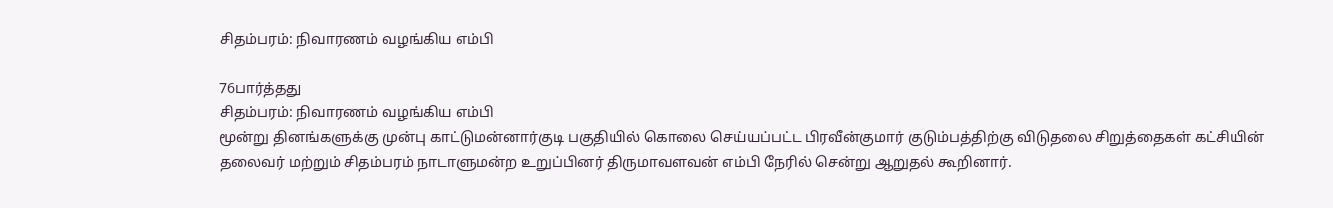சிதம்பரம்: நிவாரணம் வழங்கிய எம்பி

76பார்த்தது
சிதம்பரம்: நிவாரணம் வழங்கிய எம்பி
மூன்று தினங்களுக்கு முன்பு காட்டுமன்னார்குடி பகுதியில் கொலை செய்யப்பட்ட பிரவீன்குமார் குடும்பத்திற்கு விடுதலை சிறுத்தைகள் கட்சியின் தலைவர் மற்றும் சிதம்பரம் நாடாளுமன்ற உறுப்பினர் திருமாவளவன் எம்பி நேரில் சென்று ஆறுதல் கூறினார்.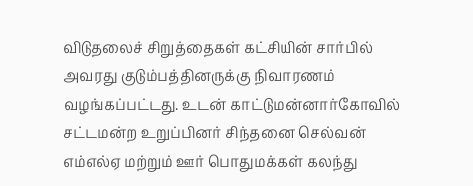விடுதலைச் சிறுத்தைகள் கட்சியின் சார்பில் அவரது குடும்பத்தினருக்கு நிவாரணம் வழங்கப்பட்டது. உடன் காட்டுமன்னார்கோவில் சட்டமன்ற உறுப்பினர் சிந்தனை செல்வன் எம்எல்ஏ மற்றும் ஊர் பொதுமக்கள் கலந்து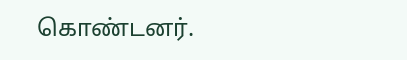கொண்டனர்.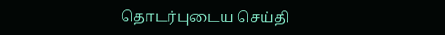தொடர்புடைய செய்தி